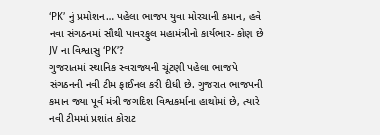‘PK’ નું પ્રમોશન… પહેલા ભાજપ યુવા મોરચાની કમાન, હવે નવા સંગઠનમાં સૌથી પાવરફુલ મહામંત્રીનો કાર્યભાર- કોણ છે JV ના વિશ્વાસુ ‘PK’?
ગુજરાતમાં સ્થાનિક સ્વરાજ્યની ચૂંટણી પહેલા ભાજપે સંગઠનની નવી ટીમ ફાઈનલ કરી દીધી છે. ગુજરાત ભાજપની કમાન જ્યા પૂર્વ મંત્રી જગદિશ વિશ્વકર્માના હાથોમાં છે, ત્યારે નવી ટીમમાં પ્રશાંત કોરાટ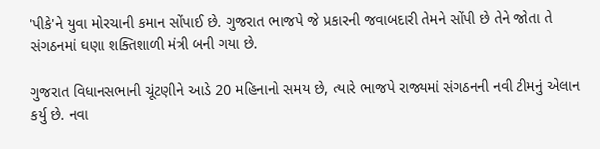'પીકે'ને યુવા મોરચાની કમાન સોંપાઈ છે. ગુજરાત ભાજપે જે પ્રકારની જવાબદારી તેમને સોંપી છે તેને જોતા તે સંગઠનમાં ઘણા શક્તિશાળી મંત્રી બની ગયા છે.

ગુજરાત વિધાનસભાની ચૂંટણીને આડે 20 મહિનાનો સમય છે, ત્યારે ભાજપે રાજ્યમાં સંગઠનની નવી ટીમનું એલાન કર્યુ છે. નવા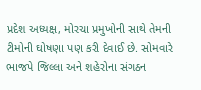પ્રદેશ અધ્યક્ષ, મોરચા પ્રમુખોની સાથે તેમની ટીમોની ઘોષણા પણ કરી દેવાઈ છે. સોમવારે ભાજપે જિલ્લા અને શહેરોના સંગઠન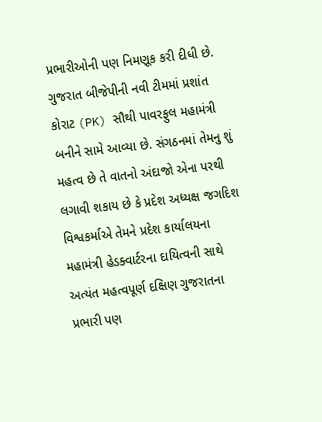પ્રભારીઓની પણ નિમણૂક કરી દીધી છે. ગુજરાત બીજેપીની નવી ટીમમાં પ્રશાંત કોરાટ (PK) સૌથી પાવરફુલ મહામંત્રી બનીને સામે આવ્યા છે. સંગઠનમાં તેમનુ શું મહત્વ છે તે વાતનો અંદાજો એના પરથી લગાવી શકાય છે કે પ્રદેશ અધ્યક્ષ જગદિશ વિશ્વકર્માએ તેમને પ્રદેશ કાર્યાલયના મહામંત્રી હેડક્વાર્ટરના દાયિત્વની સાથે અત્યંત મહત્વપૂર્ણ દક્ષિણ ગુજરાતના પ્રભારી પણ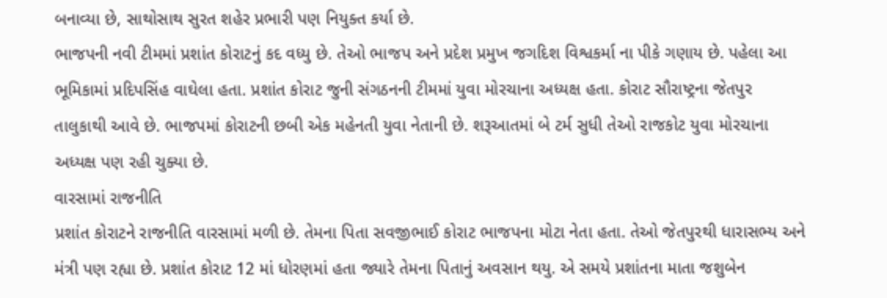બનાવ્યા છે, સાથોસાથ સુરત શહેર પ્રભારી પણ નિયુક્ત કર્યા છે.
ભાજપની નવી ટીમમાં પ્રશાંત કોરાટનું કદ વધ્યુ છે. તેઓ ભાજપ અને પ્રદેશ પ્રમુખ જગદિશ વિશ્વકર્મા ના પીકે ગણાય છે. પહેલા આ ભૂમિકામાં પ્રદિપસિંહ વાઘેલા હતા. પ્રશાંત કોરાટ જુની સંગઠનની ટીમમાં યુવા મોરચાના અધ્યક્ષ હતા. કોરાટ સૌરાષ્ટ્રના જેતપુર તાલુકાથી આવે છે. ભાજપમાં કોરાટની છબી એક મહેનતી યુવા નેતાની છે. શરૂઆતમાં બે ટર્મ સુધી તેઓ રાજકોટ યુવા મોરચાના અધ્યક્ષ પણ રહી ચુક્યા છે.
વારસામાં રાજનીતિ
પ્રશાંત કોરાટને રાજનીતિ વારસામાં મળી છે. તેમના પિતા સવજીભાઈ કોરાટ ભાજપના મોટા નેતા હતા. તેઓ જેતપુરથી ધારાસભ્ય અને મંત્રી પણ રહ્યા છે. પ્રશાંત કોરાટ 12 માં ધોરણમાં હતા જ્યારે તેમના પિતાનું અવસાન થયુ. એ સમયે પ્રશાંતના માતા જશુબેન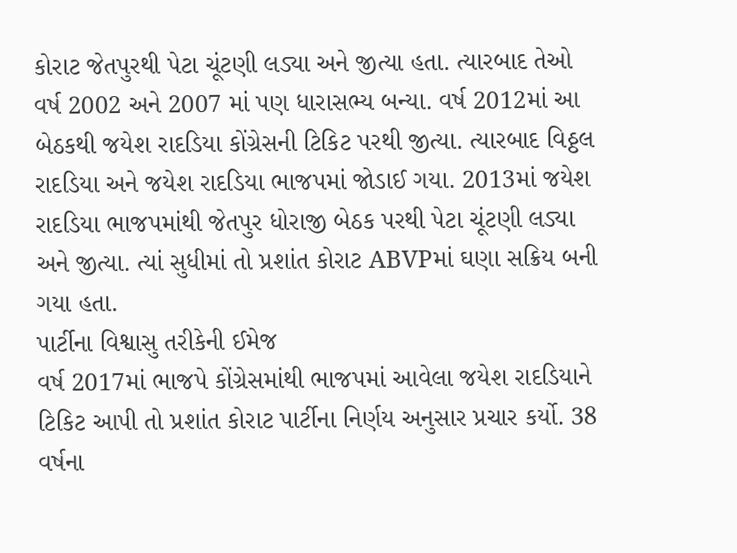કોરાટ જેતપુરથી પેટા ચૂંટણી લડ્યા અને જીત્યા હતા. ત્યારબાદ તેઓ વર્ષ 2002 અને 2007 માં પણ ધારાસભ્ય બન્યા. વર્ષ 2012માં આ બેઠકથી જયેશ રાદડિયા કોંગ્રેસની ટિકિટ પરથી જીત્યા. ત્યારબાદ વિઠ્ઠલ રાદડિયા અને જયેશ રાદડિયા ભાજપમાં જોડાઈ ગયા. 2013માં જયેશ રાદડિયા ભાજપમાંથી જેતપુર ધોરાજી બેઠક પરથી પેટા ચૂંટણી લડ્યા અને જીત્યા. ત્યાં સુધીમાં તો પ્રશાંત કોરાટ ABVPમાં ઘણા સક્રિય બની ગયા હતા.
પાર્ટીના વિશ્વાસુ તરીકેની ઈમેજ
વર્ષ 2017માં ભાજપે કોંગ્રેસમાંથી ભાજપમાં આવેલા જયેશ રાદડિયાને ટિકિટ આપી તો પ્રશાંત કોરાટ પાર્ટીના નિર્ણય અનુસાર પ્રચાર કર્યો. 38 વર્ષના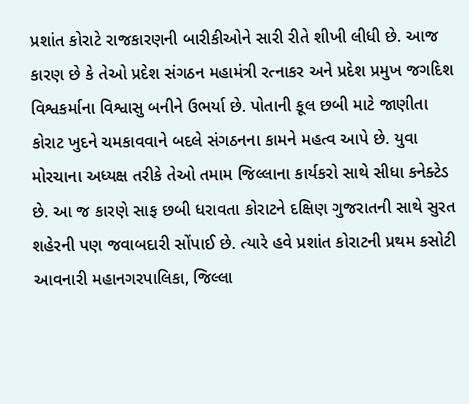પ્રશાંત કોરાટે રાજકારણની બારીકીઓને સારી રીતે શીખી લીધી છે. આજ કારણ છે કે તેઓ પ્રદેશ સંગઠન મહામંત્રી રત્નાકર અને પ્રદેશ પ્રમુખ જગદિશ વિશ્વકર્માના વિશ્વાસુ બનીને ઉભર્યા છે. પોતાની કૂલ છબી માટે જાણીતા કોરાટ ખુદને ચમકાવવાને બદલે સંગઠનના કામને મહત્વ આપે છે. યુવા મોરચાના અધ્યક્ષ તરીકે તેઓ તમામ જિલ્લાના કાર્યકરો સાથે સીધા કનેક્ટેડ છે. આ જ કારણે સાફ છબી ધરાવતા કોરાટને દક્ષિણ ગુજરાતની સાથે સુરત શહેરની પણ જવાબદારી સોંપાઈ છે. ત્યારે હવે પ્રશાંત કોરાટની પ્રથમ કસોટી આવનારી મહાનગરપાલિકા, જિલ્લા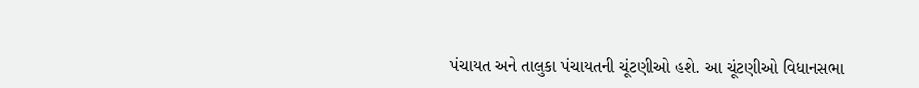પંચાયત અને તાલુકા પંચાયતની ચૂંટણીઓ હશે. આ ચૂંટણીઓ વિધાનસભા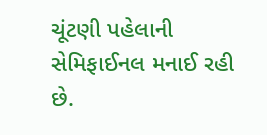ચૂંટણી પહેલાની સેમિફાઈનલ મનાઈ રહી છે.